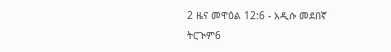2 ዜና መዋዕል 12:6 - አዲሱ መደበኛ ትርጒም6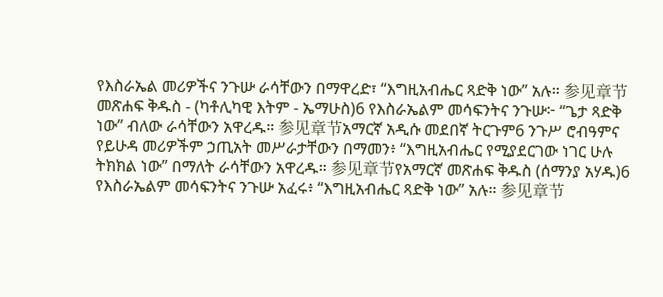የእስራኤል መሪዎችና ንጉሡ ራሳቸውን በማዋረድ፣ “እግዚአብሔር ጻድቅ ነው” አሉ። 参见章节መጽሐፍ ቅዱስ - (ካቶሊካዊ እትም - ኤማሁስ)6 የእስራኤልም መሳፍንትና ንጉሡ፦ “ጌታ ጻድቅ ነው” ብለው ራሳቸውን አዋረዱ። 参见章节አማርኛ አዲሱ መደበኛ ትርጉም6 ንጉሥ ሮብዓምና የይሁዳ መሪዎችም ኃጢአት መሥራታቸውን በማመን፥ “እግዚአብሔር የሚያደርገው ነገር ሁሉ ትክክል ነው” በማለት ራሳቸውን አዋረዱ። 参见章节የአማርኛ መጽሐፍ ቅዱስ (ሰማንያ አሃዱ)6 የእስራኤልም መሳፍንትና ንጉሡ አፈሩ፥ “እግዚአብሔር ጻድቅ ነው” አሉ። 参见章节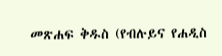መጽሐፍ ቅዱስ (የብሉይና የሐዲስ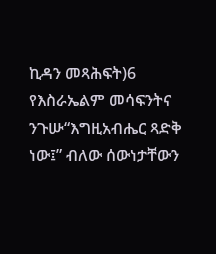ኪዳን መጻሕፍት)6 የእስራኤልም መሳፍንትና ንጉሡ“እግዚአብሔር ጻድቅ ነው፤” ብለው ሰውነታቸውን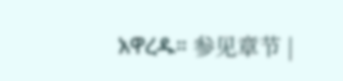አዋረዱ። 参见章节 |